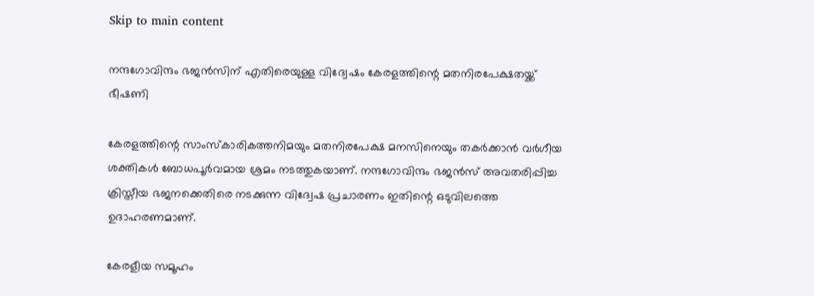Skip to main content

നന്ദഗോവിന്ദം ഭജൻസിന് എതിരെയുള്ള വിദ്വേഷം കേരളത്തിന്റെ മതനിരപേക്ഷതയ്ക്ക് ഭീഷണി

കേരളത്തിന്റെ സാംസ്കാരികത്തനിമയും മതനിരപേക്ഷ മനസിനെയും തകർക്കാൻ വർഗീയ ശക്തികൾ ബോധപൂർവമായ ശ്രമം നടത്തുകയാണ്. നന്ദഗോവിന്ദം ഭജൻസ് അവതരിപ്പിച്ച ക്രിസ്തീയ ഭജനക്കെതിരെ നടക്കുന്ന വിദ്വേഷ പ്രചാരണം ഇതിന്റെ ഒടുവിലത്തെ ഉദാഹരണമാണ്.

കേരളീയ സമൂഹം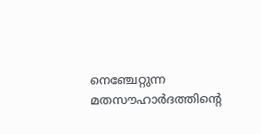നെഞ്ചേറ്റുന്ന മതസൗഹാർദത്തിന്റെ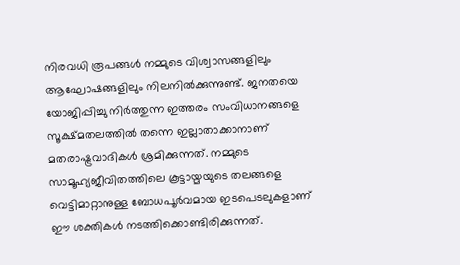നിരവധി രൂപങ്ങൾ നമ്മുടെ വിശ്വാസങ്ങളിലും ആഘോഷങ്ങളിലും നിലനിൽക്കുന്നുണ്ട്. ജനതയെ യോജിപ്പിച്ചു നിർത്തുന്ന ഇത്തരം സംവിധാനങ്ങളെ സൂക്ഷ്മതലത്തിൽ തന്നെ ഇല്ലാതാക്കാനാണ് മതരാഷ്ട്രവാദികൾ ശ്രമിക്കുന്നത്. നമ്മുടെ സാമൂഹ്യജീവിതത്തിലെ കൂട്ടായ്മയുടെ തലങ്ങളെ വെട്ടിമാറ്റാനുള്ള ബോധപൂർവമായ ഇടപെടലുകളാണ് ഈ ശക്തികൾ നടത്തിക്കൊണ്ടിരിക്കുന്നത്.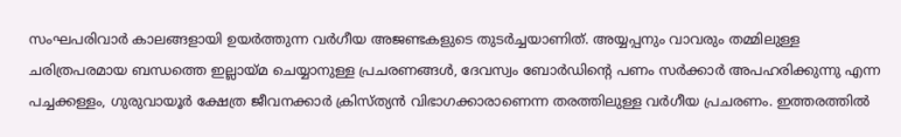സംഘപരിവാർ കാലങ്ങളായി ഉയർത്തുന്ന വർഗീയ അജണ്ടകളുടെ തുടർച്ചയാണിത്. അയ്യപ്പനും വാവരും തമ്മിലുള്ള ചരിത്രപരമായ ബന്ധത്തെ ഇല്ലായ്മ ചെയ്യാനുള്ള പ്രചരണങ്ങൾ, ദേവസ്വം ബോർഡിന്റെ പണം സർക്കാർ അപഹരിക്കുന്നു എന്ന പച്ചക്കള്ളം, ഗുരുവായൂർ ക്ഷേത്ര ജീവനക്കാർ ക്രിസ്ത്യൻ വിഭാഗക്കാരാണെന്ന തരത്തിലുള്ള വർഗീയ പ്രചരണം. ഇത്തരത്തിൽ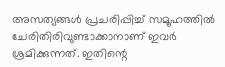അസത്യങ്ങൾ പ്രചരിപ്പിച്ച് സമൂഹത്തിൽ ചേരിതിരിവുണ്ടാക്കാനാണ് ഇവർ ശ്രമിക്കുന്നത്. ഇതിന്റെ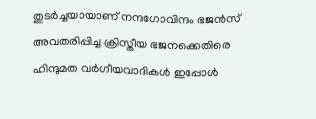തുടർച്ചയായാണ് നന്ദഗോവിന്ദം ഭജൻസ് അവതരിപ്പിച്ച ക്രിസ്തീയ ഭജനക്കെതിരെ ഹിന്ദുമത വർഗീയവാദികൾ ഇപ്പോൾ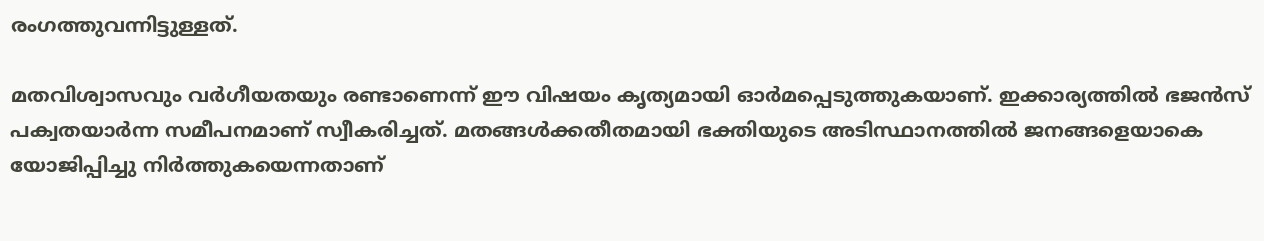രംഗത്തുവന്നിട്ടുള്ളത്.

മതവിശ്വാസവും വർഗീയതയും രണ്ടാണെന്ന് ഈ വിഷയം കൃത്യമായി ഓർമപ്പെടുത്തുകയാണ്. ഇക്കാര്യത്തിൽ ഭജൻസ് പക്വതയാർന്ന സമീപനമാണ് സ്വീകരിച്ചത്. മതങ്ങൾക്കതീതമായി ഭക്തിയുടെ അടിസ്ഥാനത്തിൽ ജനങ്ങളെയാകെ യോജിപ്പിച്ചു നിർത്തുകയെന്നതാണ്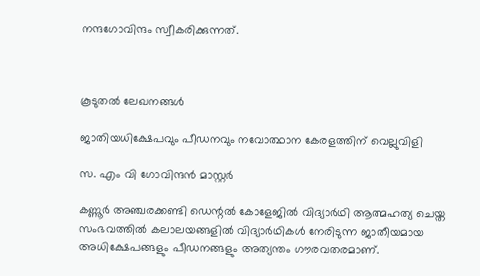നന്ദഗോവിന്ദം സ്വീകരിക്കുന്നത്.



കൂടുതൽ ലേഖനങ്ങൾ

ജാതിയധിക്ഷേപവും പീഡനവും നവോത്ഥാന കേരളത്തിന് വെല്ലുവിളി

സ. എം വി ഗോവിന്ദൻ മാസ്റ്റർ

കണ്ണൂർ അഞ്ചരക്കണ്ടി ഡെന്റൽ കോളേജിൽ വിദ്യാർഥി ആത്മഹത്യ ചെയ്ത സംഭവത്തിൽ കലാലയങ്ങളിൽ വിദ്യാർഥികൾ നേരിടുന്ന ജാതീയമായ അധിക്ഷേപങ്ങളും പീഡനങ്ങളും അത്യന്തം ഗൗരവതരമാണ്.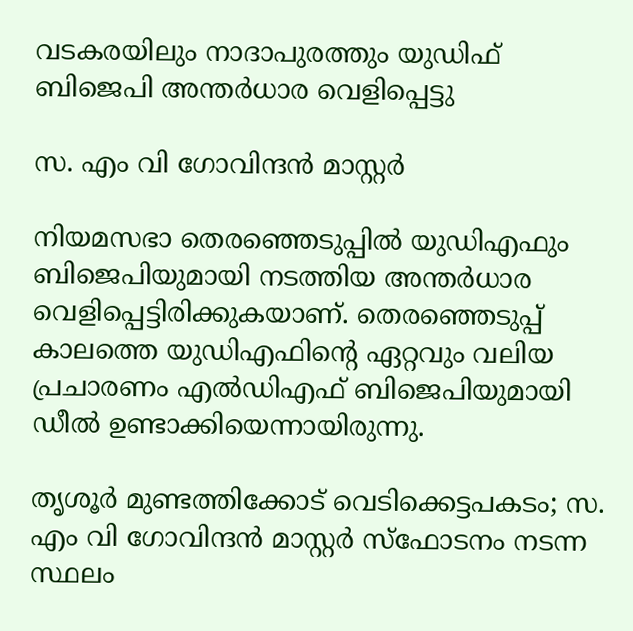വടകരയിലും നാദാപുരത്തും യുഡിഫ് ബിജെപി അന്തർധാര വെളിപ്പെട്ടു

സ. എം വി ഗോവിന്ദൻ മാസ്റ്റർ

നിയമസഭാ തെരഞ്ഞെടുപ്പിൽ യുഡിഎഫും ബിജെപിയുമായി നടത്തിയ അന്തർധാര വെളിപ്പെട്ടിരിക്കുകയാണ്. തെരഞ്ഞെടുപ്പ് കാലത്തെ യുഡിഎഫിന്റെ ഏറ്റവും വലിയ പ്രചാരണം എൽഡിഎഫ് ബിജെപിയുമായി ഡീല്‍ ഉണ്ടാക്കിയെന്നായിരുന്നു.

തൃശൂർ മുണ്ടത്തിക്കോട് വെടിക്കെട്ടപകടം; സ. എം വി ഗോവിന്ദൻ മാസ്റ്റർ സ്ഫോടനം നടന്ന സ്ഥലം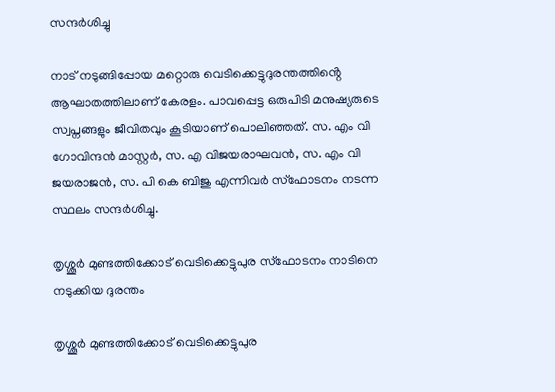സന്ദർശിച്ചു

നാട് നടുങ്ങിപ്പോയ മറ്റൊരു വെടിക്കെട്ടുദുരന്തത്തിൻ്റെ ആഘാതത്തിലാണ് കേരളം. പാവപ്പെട്ട ഒരുപിടി മനുഷ്യരുടെ സ്വപ്നങ്ങളും ജീവിതവും കൂടിയാണ് പൊലിഞ്ഞത്. സ. എം വി ഗോവിന്ദൻ മാസ്റ്റർ, സ. എ വിജയരാഘവൻ, സ. എം വി ജയരാജൻ, സ. പി കെ ബിജു എന്നിവർ സ്ഫോടനം നടന്ന സ്ഥലം സന്ദർശിച്ചു.

തൃശ്ശൂർ മുണ്ടത്തിക്കോട് വെടിക്കെട്ടുപുര സ്ഫോടനം നാടിനെ നടുക്കിയ ദുരന്തം

തൃശ്ശൂർ മുണ്ടത്തിക്കോട് വെടിക്കെട്ടുപുര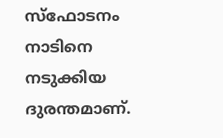സ്ഫോടനം നാടിനെ നടുക്കിയ ദുരന്തമാണ്.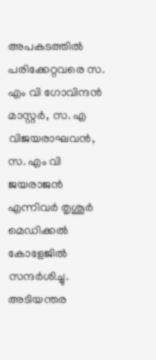അപകടത്തിൽ പരിക്കേറ്റവരെ സ. എം വി ഗോവിന്ദൻ മാസ്റ്റർ, സ. എ വിജയരാഘവൻ, സ. എം വി ജയരാജൻ എന്നിവർ തൃശൂർ മെഡിക്കൽ കോളേജിൽ സന്ദർശിച്ചു. അടിയന്തര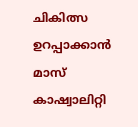ചികിത്സ ഉറപ്പാക്കാൻ മാസ് കാഷ്വാലിറ്റി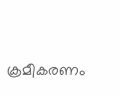ക്രമീകരണം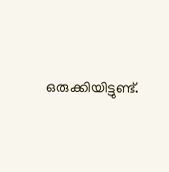ഒരുക്കിയിട്ടുണ്ട്.